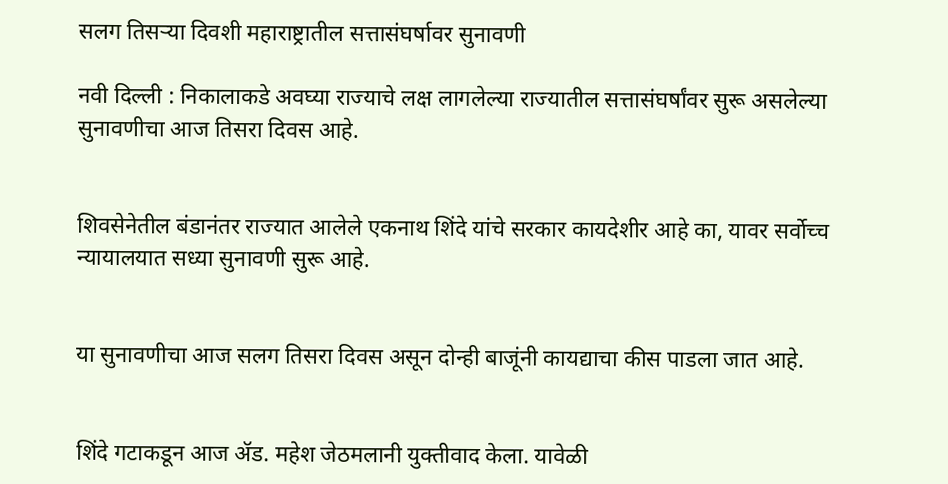सलग तिसऱ्या दिवशी महाराष्ट्रातील सत्तासंघर्षावर सुनावणी

नवी दिल्ली : निकालाकडे अवघ्या राज्याचे लक्ष लागलेल्या राज्यातील सत्तासंघर्षांवर सुरू असलेल्या सुनावणीचा आज तिसरा दिवस आहे.


शिवसेनेतील बंडानंतर राज्यात आलेले एकनाथ शिंदे यांचे सरकार कायदेशीर आहे का, यावर सर्वोच्च न्यायालयात सध्या सुनावणी सुरू आहे.


या सुनावणीचा आज सलग तिसरा दिवस असून दोन्ही बाजूंनी कायद्याचा कीस पाडला जात आहे.


शिंदे गटाकडून आज ॲड. महेश जेठमलानी युक्तीवाद केला. यावेळी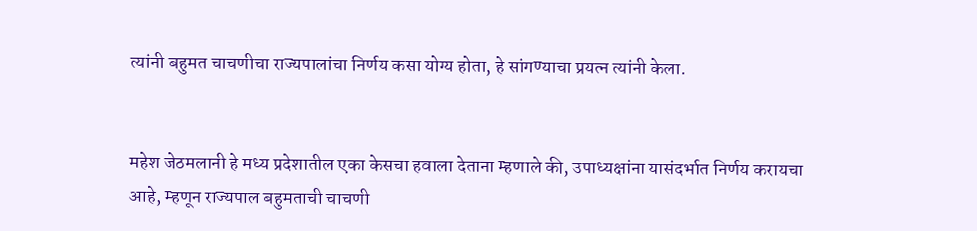त्यांनी बहुमत चाचणीचा राज्यपालांचा निर्णय कसा योग्य होता, हे सांगण्याचा प्रयत्न त्यांनी केला.


महेश जेठमलानी हे मध्य प्रदेशातील एका केसचा हवाला देताना म्हणाले की, उपाध्यक्षांना यासंदर्भात निर्णय करायचा आहे, म्हणून राज्यपाल बहुमताची चाचणी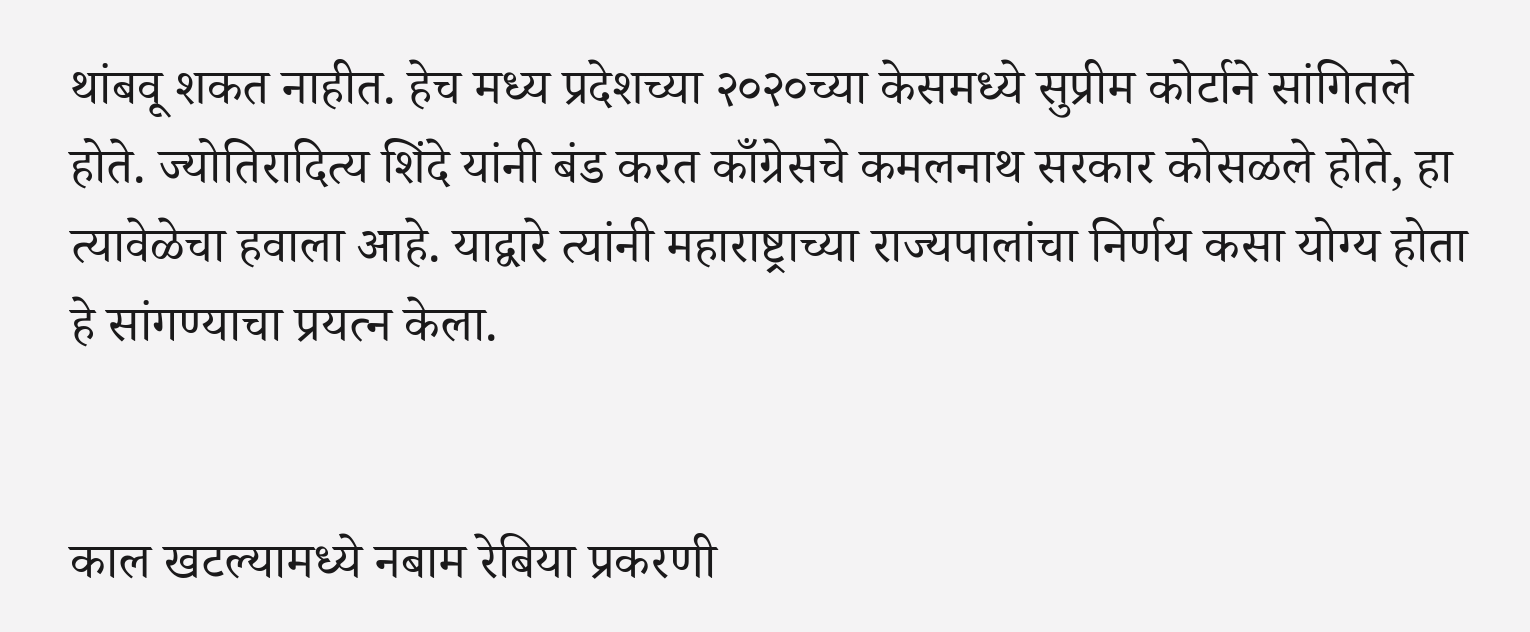थांबवू शकत नाहीत. हेच मध्य प्रदेशच्या २०२०च्या केसमध्ये सुप्रीम कोर्टाने सांगितले होते. ज्योतिरादित्य शिंदे यांनी बंड करत काँग्रेसचे कमलनाथ सरकार कोसळले होते, हा त्यावेळेचा हवाला आहे. याद्वारे त्यांनी महाराष्ट्राच्या राज्यपालांचा निर्णय कसा योग्य होता हे सांगण्याचा प्रयत्न केला.


काल खटल्यामध्ये नबाम रेबिया प्रकरणी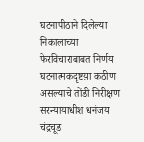घटनापीठाने दिलेल्या निकालाच्या फेरविचाराबाबत निर्णय घटनात्मकदृष्टय़ा कठीण असल्याचे तोंडी निरीक्षण सरन्यायाधीश धनंजय चंद्रचूड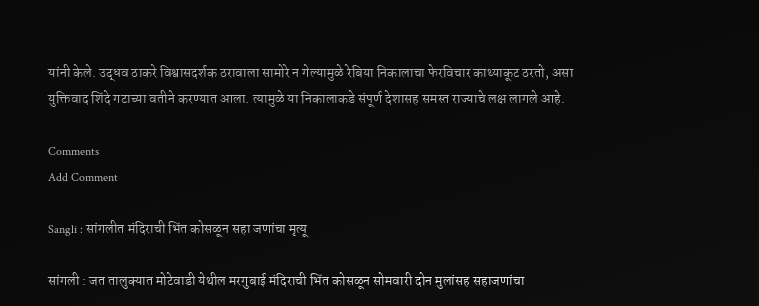यांनी केले. उद्धव ठाकरे विश्वासदर्शक ठरावाला सामोरे न गेल्यामुळे रेबिया निकालाचा फेरविचार काथ्याकूट ठरतो, असा युक्तिवाद शिंदे गटाच्या वतीने करण्यात आला. त्यामुळे या निकालाकडे संपूर्ण देशासह समस्त राज्याचे लक्ष लागले आहे.

Comments
Add Comment

Sangli : सांगलीत मंदिराची भिंत कोसळून सहा जणांचा मृत्यू

सांगली : जत तालुक्यात मोटेवाडी येथील मरगुबाई मंदिराची भिंत कोसळून सोमवारी दोन मुलांसह सहाजणांचा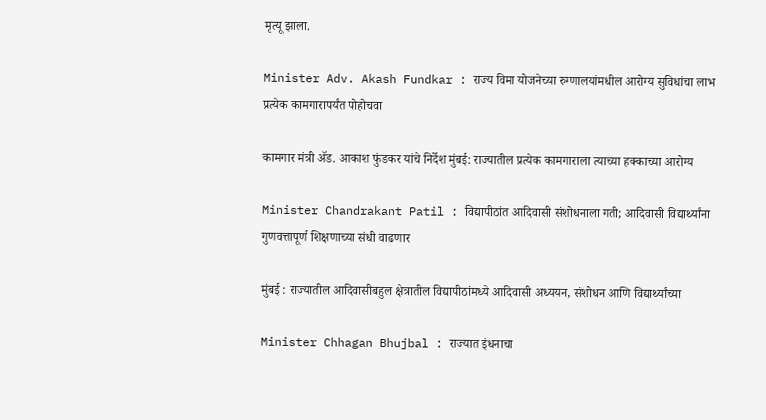मृत्यू झाला.

Minister Adv. Akash Fundkar : राज्य विमा योजनेच्या रुग्णालयांमधील आरोग्य सुविधांचा लाभ  प्रत्येक कामगारापर्यंत पोहोचवा

कामगार मंत्री ॲड. आकाश फुंडकर यांचे निर्देश मुंबई: राज्यातील प्रत्येक कामगाराला त्याच्या हक्काच्या आरोग्य

Minister Chandrakant Patil : विद्यापीठांत आदिवासी संशोधनाला गती; आदिवासी विद्यार्थ्यांना गुणवत्तापूर्ण शिक्षणाच्या संधी वाढणार

मुंबई : राज्यातील आदिवासीबहुल क्षेत्रातील विद्यापीठांमध्ये आदिवासी अध्ययन, संशोधन आणि विद्यार्थ्यांच्या

Minister Chhagan Bhujbal : राज्यात इंधनाचा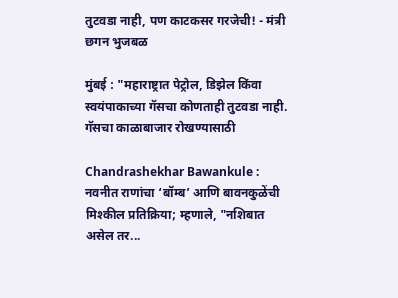तुटवडा नाही, पण काटकसर गरजेची! - मंत्री छगन भुजबळ

मुंबई : "महाराष्ट्रात पेट्रोल, डिझेल किंवा स्वयंपाकाच्या गॅसचा कोणताही तुटवडा नाही. गॅसचा काळाबाजार रोखण्यासाठी

Chandrashekhar Bawankule : नवनीत राणांचा ‘बॉम्ब’ आणि बावनकुळेंची मिश्कील प्रतिक्रिया; म्हणाले, "नशिबात असेल तर...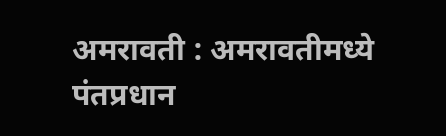अमरावती : अमरावतीमध्ये पंतप्रधान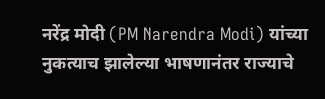नरेंद्र मोदी (PM Narendra Modi) यांच्या नुकत्याच झालेल्या भाषणानंतर राज्याचे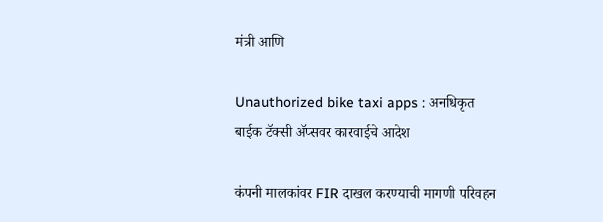मंत्री आणि

Unauthorized bike taxi apps : अनधिकृत बाईक टॅक्सी ॲप्सवर कारवाईचे आदेश

कंपनी मालकांवर FIR दाखल करण्याची मागणी परिवहन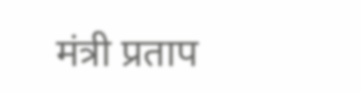मंत्री प्रताप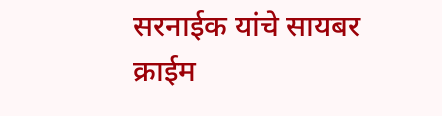सरनाईक यांचे सायबर क्राईम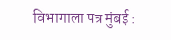विभागाला पत्र मुंबई :